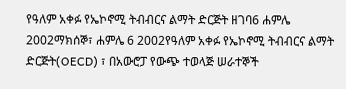የዓለም አቀፉ የኤኮኖሚ ትብብርና ልማት ድርጅት ዘገባ6 ሐምሌ 2002ማክሰኞ፣ ሐምሌ 6 2002የዓለም አቀፉ የኤኮኖሚ ትብብርና ልማት ድርጅት(OECD) ፣ በአውሮፓ የውጭ ተወላጅ ሠራተኞች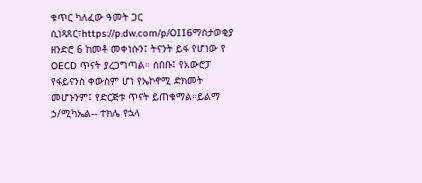ቁጥር ካለፈው ዓመት ጋር ሲነጻጸር፣https://p.dw.com/p/OII6ማስታወቂያ ዘንድሮ 6 ከመቶ መቀነሱን፤ ትናንት ይፋ የሆነው የ OECD ጥናት ያረጋግጣል። ሰበቡ፤ የአውሮፓ የፋይናንስ ቀውስም ሆነ የኤኮኖሚ ድክመት መሆኑንም፤ የድርጅቱ ጥናት ይጠቁማል።ይልማ ኃ/ሚካኤል-- ተክሌ የኋላ